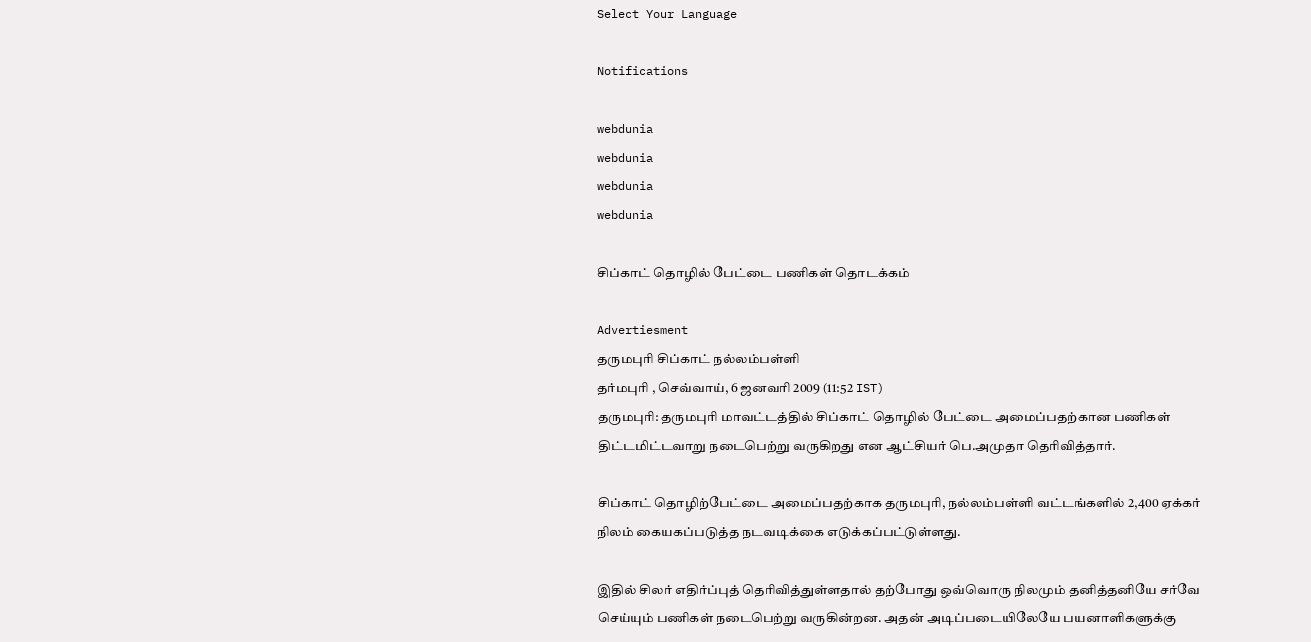Select Your Language

Notifications

webdunia
webdunia
webdunia
webdunia

சிப்காட் தொழில் பேட்டை பணிகள் தொடக்கம்

Advertiesment
தருமபுரி சிப்காட் நல்லம்பள்ளி
தர்மபுரி , செவ்வாய், 6 ஜனவரி 2009 (11:52 IST)
தருமபுரி: தருமபுரி மாவட்டத்தில் சிப்காட் தொழில் பேட்டை அமைப்பதற்கான பணிகள் திட்டமிட்டவாறு நடைபெற்று வருகிறது என ஆட்சியர் பெ.அமுதா தெரிவித்தார்.

சிப்காட் தொழிற்பேட்டை அமைப்பதற்காக தருமபுரி, நல்லம்பள்ளி வட்டங்களில் 2,400 ஏக்கர் நிலம் கையகப்படுத்த நடவடிக்கை எடுக்கப்பட்டுள்ளது.

இதில் சிலர் எதிர்ப்புத் தெரிவித்துள்ளதால் தற்போது ஒவ்வொரு நிலமும் தனித்தனியே சர்வே செய்யும் பணிகள் நடைபெற்று வருகின்றன. அதன் அடிப்படையிலேயே பயனாளிகளுக்கு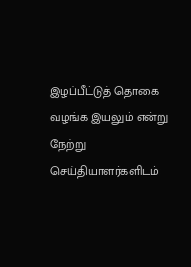இழப்பீட்டுத் தொகை வழங்க இயலும் என்று நேற்று செய்தியாளர்களிடம்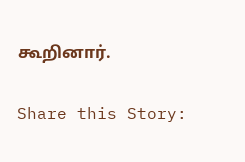கூறினார்.

Share this Story: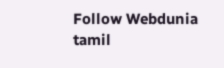Follow Webdunia tamil